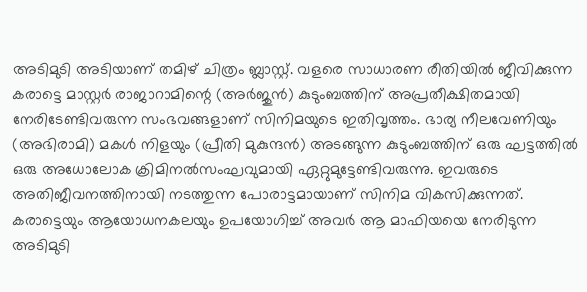അടിമുടി അടിയാണ് തമിഴ് ചിത്രം ബ്ലാസ്റ്റ്. വളരെ സാധാരണ രീതിയിൽ ജീവിക്കുന്ന കരാട്ടെ മാസ്റ്റർ രാജാറാമിന്റെ (അർജുൻ) കുടുംബത്തിന് അപ്രതീക്ഷിതമായി നേരിടേണ്ടിവരുന്ന സംഭവങ്ങളാണ് സിനിമയുടെ ഇതിവൃത്തം. ഭാര്യ നീലവേണിയും (അഭിരാമി) മകൾ നിളയും (പ്രീതി മുകുന്ദൻ) അടങ്ങുന്ന കുടുംബത്തിന് ഒരു ഘട്ടത്തിൽ ഒരു അധോലോക ക്രിമിനൽസംഘവുമായി ഏറ്റുമുട്ടേണ്ടിവരുന്നു. ഇവരുടെ അതിജീവനത്തിനായി നടത്തുന്ന പോരാട്ടമായാണ് സിനിമ വികസിക്കുന്നത്. കരാട്ടെയും ആയോധനകലയും ഉപയോഗിച്ച് അവർ ആ മാഫിയയെ നേരിടുന്ന അടിമുടി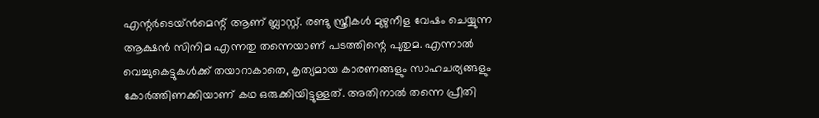എന്റർടെയ്ൻമെന്റ് ആണ് ബ്ലാസ്റ്റ്. രണ്ടു സ്ത്രീകൾ മുഴുനീള വേഷം ചെയ്യുന്ന ആക്ഷൻ സിനിമ എന്നതു തന്നെയാണ് പടത്തിന്റെ പുതുമ. എന്നാൽ വെച്ചുകെട്ടുകൾക്ക് തയാറാകാതെ, കൃത്യമായ കാരണങ്ങളും സാഹചര്യങ്ങളും കോർത്തിണക്കിയാണ് കഥ ഒരുക്കിയിട്ടുള്ളത്. അതിനാൽ തന്നെ പ്രീതി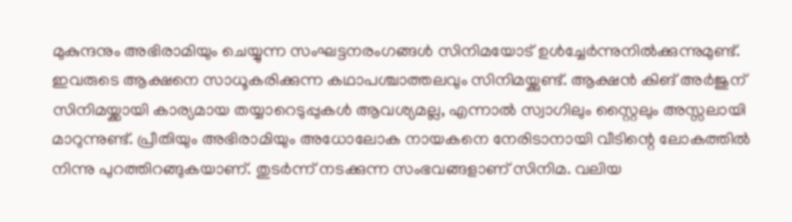മുകുന്ദനും അഭിരാമിയും ചെയ്യുന്ന സംഘട്ടനരംഗങ്ങൾ സിനിമയോട് ഉൾച്ചേർന്നുനിൽക്കുന്നുമുണ്ട്. ഇവരുടെ ആക്ഷനെ സാധൂകരിക്കുന്ന കഥാപശ്ചാത്തലവും സിനിമയ്ക്കുണ്ട്. ആക്ഷൻ കിങ് അർജുന് സിനിമയ്ക്കായി കാര്യമായ തയ്യാറെടുപ്പുകൾ ആവശ്യമല്ല, എന്നാൽ സ്വാഗിലും സ്റ്റൈലും അസ്സലായി മാറുന്നുണ്ട്. പ്രീതിയും അഭിരാമിയും അധോലോക നായകനെ നേരിടാനായി വീടിന്റെ ലോകത്തിൽ നിന്നു പുറത്തിറങ്ങുകയാണ്. തുടർന്ന് നടക്കുന്ന സംഭവങ്ങളാണ് സിനിമ. വലിയ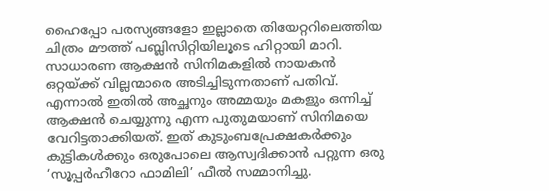ഹൈപ്പോ പരസ്യങ്ങളോ ഇല്ലാതെ തിയേറ്ററിലെത്തിയ ചിത്രം മൗത്ത് പബ്ലിസിറ്റിയിലൂടെ ഹിറ്റായി മാറി.
സാധാരണ ആക്ഷൻ സിനിമകളിൽ നായകൻ ഒറ്റയ്ക്ക് വില്ലന്മാരെ അടിച്ചിടുന്നതാണ് പതിവ്. എന്നാൽ ഇതിൽ അച്ഛനും അമ്മയും മകളും ഒന്നിച്ച് ആക്ഷൻ ചെയ്യുന്നു എന്ന പുതുമയാണ് സിനിമയെ വേറിട്ടതാക്കിയത്. ഇത് കുടുംബപ്രേക്ഷകർക്കും കുട്ടികൾക്കും ഒരുപോലെ ആസ്വദിക്കാൻ പറ്റുന്ന ഒരു ‘സൂപ്പർഹീറോ ഫാമിലി’ ഫീൽ സമ്മാനിച്ചു.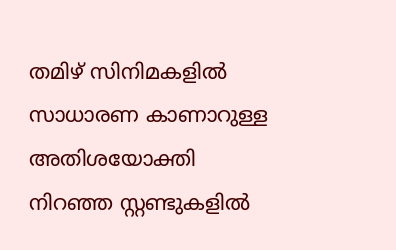തമിഴ് സിനിമകളിൽ സാധാരണ കാണാറുള്ള അതിശയോക്തി നിറഞ്ഞ സ്റ്റണ്ടുകളിൽ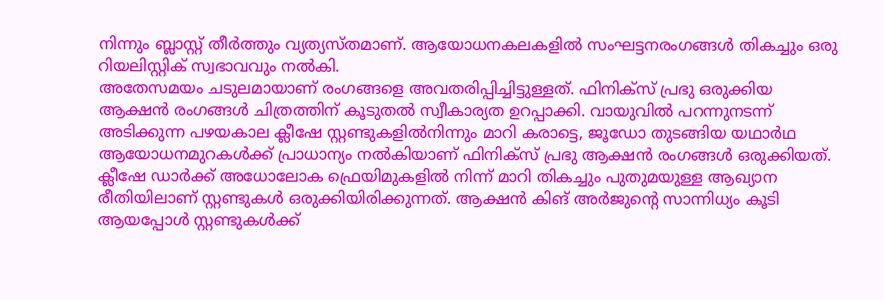നിന്നും ബ്ലാസ്റ്റ് തീർത്തും വ്യത്യസ്തമാണ്. ആയോധനകലകളിൽ സംഘട്ടനരംഗങ്ങൾ തികച്ചും ഒരു റിയലിസ്റ്റിക് സ്വഭാവവും നൽകി.
അതേസമയം ചടുലമായാണ് രംഗങ്ങളെ അവതരിപ്പിച്ചിട്ടുള്ളത്. ഫിനിക്സ് പ്രഭു ഒരുക്കിയ ആക്ഷൻ രംഗങ്ങൾ ചിത്രത്തിന് കൂടുതൽ സ്വീകാര്യത ഉറപ്പാക്കി. വായുവിൽ പറന്നുനടന്ന് അടിക്കുന്ന പഴയകാല ക്ലീഷേ സ്റ്റണ്ടുകളിൽനിന്നും മാറി കരാട്ടെ, ജൂഡോ തുടങ്ങിയ യഥാർഥ ആയോധനമുറകൾക്ക് പ്രാധാന്യം നൽകിയാണ് ഫിനിക്സ് പ്രഭു ആക്ഷൻ രംഗങ്ങൾ ഒരുക്കിയത്. ക്ലീഷേ ഡാർക്ക് അധോലോക ഫ്രെയിമുകളിൽ നിന്ന് മാറി തികച്ചും പുതുമയുള്ള ആഖ്യാന രീതിയിലാണ് സ്റ്റണ്ടുകൾ ഒരുക്കിയിരിക്കുന്നത്. ആക്ഷൻ കിങ് അർജുന്റെ സാന്നിധ്യം കൂടി ആയപ്പോൾ സ്റ്റണ്ടുകൾക്ക്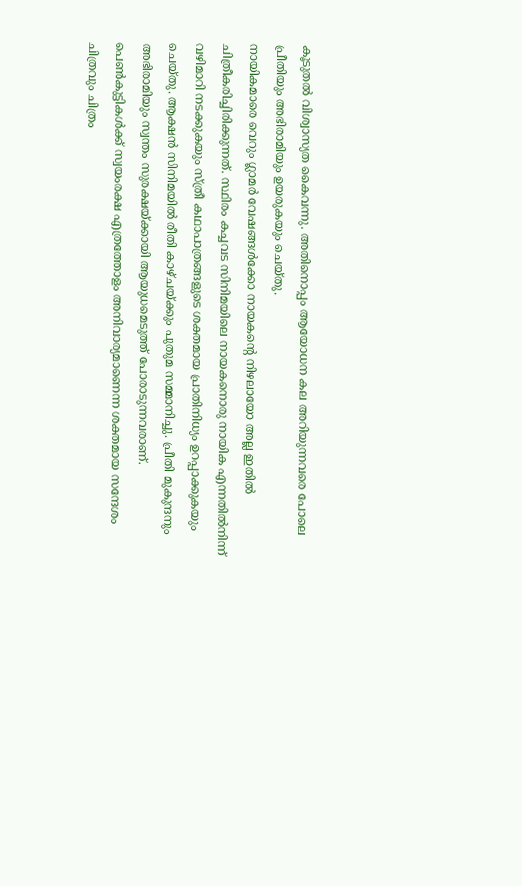കൂടുതൽ വിശ്വാസ്യത കൈവന്നു. അതിനൊപ്പം ആയോധന കല അറിയുന്നവരെ പോലെ പ്രീതിയും അഭിരാമിയും ഉയരുകയും ചെയ്തു.
നായികമാരെ വെറും ഗ്ലാമർ വേഷങ്ങൾക്കോ നായകന്റെ നിഴലായോ അല്ല ഇതിൽ ചിത്രീകരിച്ചിരിക്കുന്നത്. സ്ഥിരം കച്ചവട സിനിമയിലെ നായകനൊരു നായിക എന്നതിൽനിന്ന് വഴിമാറി നടക്കുകയും സ്ത്രീ കഥാപാത്രങ്ങളുടെ ശക്തമായ പ്രാതിനിധ്യം ഉറപ്പാക്കുകയും ചെയ്തു. ആക്ഷൻ സിനിമയിൽ രീതി കാഴ്ചയ്ക്കും പുതുമ സമ്മാനിച്ചു. പ്രീതി മുകുന്ദനും അഭിരാമിയും സ്വന്തം സുരക്ഷയ്ക്കായി ആയുധമെടുത്ത് പോരാടുന്നവരാണ്. പെൺകുട്ടികൾക്ക് സ്വയംരക്ഷ എത്രത്തോളം അനിവാര്യമാണെന്ന ശക്തമായ സന്ദേശം ചിത്രവും ചിത്രം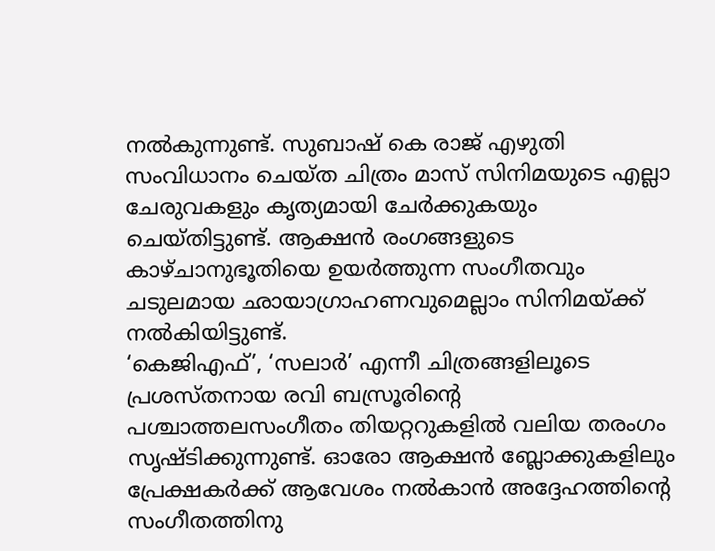നൽകുന്നുണ്ട്. സുബാഷ് കെ രാജ് എഴുതി സംവിധാനം ചെയ്ത ചിത്രം മാസ് സിനിമയുടെ എല്ലാ ചേരുവകളും കൃത്യമായി ചേർക്കുകയും ചെയ്തിട്ടുണ്ട്. ആക്ഷൻ രംഗങ്ങളുടെ കാഴ്ചാനുഭൂതിയെ ഉയർത്തുന്ന സംഗീതവും ചടുലമായ ഛായാഗ്രാഹണവുമെല്ലാം സിനിമയ്ക്ക് നൽകിയിട്ടുണ്ട്.
‘കെജിഎഫ്’, ‘സലാർ’ എന്നീ ചിത്രങ്ങളിലൂടെ പ്രശസ്തനായ രവി ബസ്രൂരിന്റെ പശ്ചാത്തലസംഗീതം തിയറ്ററുകളിൽ വലിയ തരംഗം സൃഷ്ടിക്കുന്നുണ്ട്. ഓരോ ആക്ഷൻ ബ്ലോക്കുകളിലും പ്രേക്ഷകർക്ക് ആവേശം നൽകാൻ അദ്ദേഹത്തിന്റെ സംഗീതത്തിനു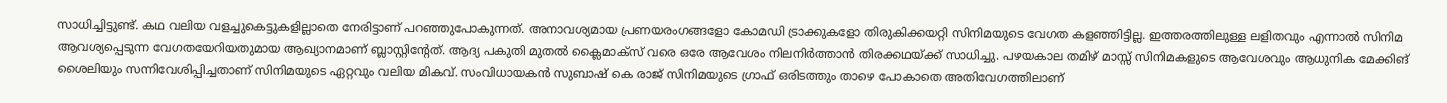സാധിച്ചിട്ടുണ്ട്. കഥ വലിയ വളച്ചുകെട്ടുകളില്ലാതെ നേരിട്ടാണ് പറഞ്ഞുപോകുന്നത്. അനാവശ്യമായ പ്രണയരംഗങ്ങളോ കോമഡി ട്രാക്കുകളോ തിരുകിക്കയറ്റി സിനിമയുടെ വേഗത കളഞ്ഞിട്ടില്ല. ഇത്തരത്തിലുള്ള ലളിതവും എന്നാൽ സിനിമ ആവശ്യപ്പെടുന്ന വേഗതയേറിയതുമായ ആഖ്യാനമാണ് ബ്ലാസ്റ്റിന്റേത്. ആദ്യ പകുതി മുതൽ ക്ലൈമാക്സ് വരെ ഒരേ ആവേശം നിലനിർത്താൻ തിരക്കഥയ്ക്ക് സാധിച്ചു. പഴയകാല തമിഴ് മാസ്സ് സിനിമകളുടെ ആവേശവും ആധുനിക മേക്കിങ് ശൈലിയും സന്നിവേശിപ്പിച്ചതാണ് സിനിമയുടെ ഏറ്റവും വലിയ മികവ്. സംവിധായകൻ സുബാഷ് കെ രാജ് സിനിമയുടെ ഗ്രാഫ് ഒരിടത്തും താഴെ പോകാതെ അതിവേഗത്തിലാണ്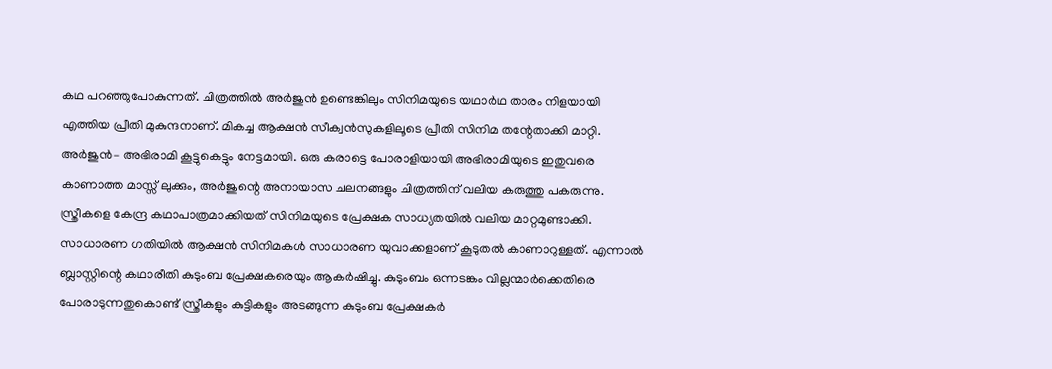കഥ പറഞ്ഞുപോകുന്നത്. ചിത്രത്തിൽ അർജുൻ ഉണ്ടെങ്കിലും സിനിമയുടെ യഥാർഥ താരം നിളയായി എത്തിയ പ്രീതി മുകുന്ദനാണ്. മികച്ച ആക്ഷൻ സീക്വൻസുകളിലൂടെ പ്രീതി സിനിമ തന്റേതാക്കി മാറ്റി. അർജുൻ– അഭിരാമി കൂട്ടുകെട്ടും നേട്ടമായി. ഒരു കരാട്ടെ പോരാളിയായി അഭിരാമിയുടെ ഇതുവരെ കാണാത്ത മാസ്സ് ലുക്കും, അർജുന്റെ അനായാസ ചലനങ്ങളും ചിത്രത്തിന് വലിയ കരുത്തു പകരുന്നു.
സ്ത്രീകളെ കേന്ദ്ര കഥാപാത്രമാക്കിയത് സിനിമയുടെ പ്രേക്ഷക സാധ്യതയിൽ വലിയ മാറ്റമുണ്ടാക്കി. സാധാരണ ഗതിയിൽ ആക്ഷൻ സിനിമകൾ സാധാരണ യുവാക്കളാണ് കൂടുതൽ കാണാറുള്ളത്. എന്നാൽ ബ്ലാസ്റ്റിന്റെ കഥാരീതി കുടുംബ പ്രേക്ഷകരെയും ആകർഷിച്ചു. കുടുംബം ഒന്നടങ്കം വില്ലന്മാർക്കെതിരെ പോരാടുന്നതുകൊണ്ട് സ്ത്രീകളും കുട്ടികളും അടങ്ങുന്ന കുടുംബ പ്രേക്ഷകർ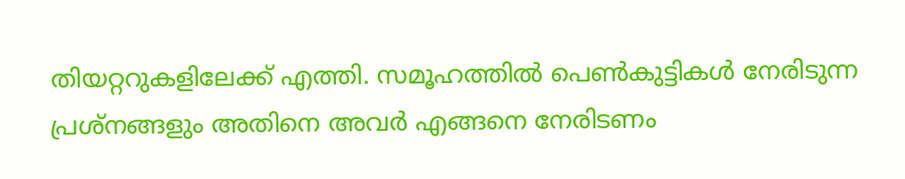തിയറ്ററുകളിലേക്ക് എത്തി. സമൂഹത്തിൽ പെൺകുട്ടികൾ നേരിടുന്ന പ്രശ്നങ്ങളും അതിനെ അവർ എങ്ങനെ നേരിടണം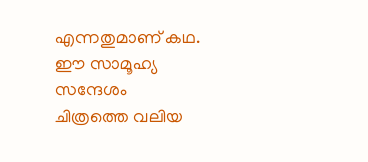എന്നതുമാണ് കഥ. ഈ സാമൂഹ്യ സന്ദേശം ചിത്രത്തെ വലിയ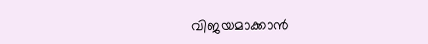വിജയമാക്കാൻ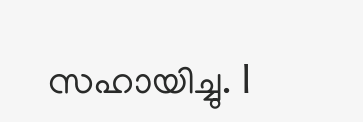സഹായിച്ചു. l